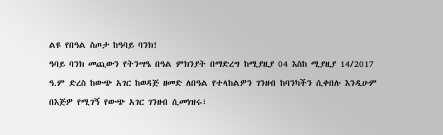ልዩ የበዓል ስጦታ ከዓባይ ባንክ!
ዓባይ ባንክ መጪውን የትንሣዔ በዓል ምክንያት በማድረግ ከሚያዚያ 04 እስከ ሚያዚያ 14/2017 ዓ.ም ድረስ ከውጭ አገር ከወዳጅ ዘመድ ለበዓል የተላከልዎን ገንዘብ ከባንካችን ሲቀበሉ እንዲሁም በእጅዎ የሚገኝ የውጭ አገር ገንዘብ ሲመነዝሩ፣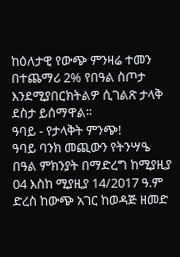ከዕለታዊ የውጭ ምንዛሬ ተመን በተጨማሪ 2% የበዓል ስጦታ እንደሚያበርክትልዎ ሲገልጽ ታላቅ ደስታ ይሰማዋል፡፡
ዓባይ - የታላቅት ምንጭ!
ዓባይ ባንክ መጪውን የትንሣዔ በዓል ምክንያት በማድረግ ከሚያዚያ 04 እስከ ሚያዚያ 14/2017 ዓ.ም ድረስ ከውጭ አገር ከወዳጅ ዘመድ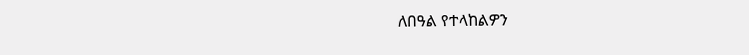ለበዓል የተላከልዎን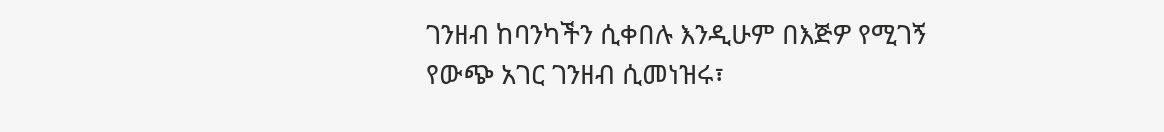ገንዘብ ከባንካችን ሲቀበሉ እንዲሁም በእጅዎ የሚገኝ የውጭ አገር ገንዘብ ሲመነዝሩ፣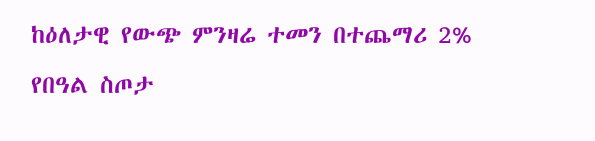ከዕለታዊ የውጭ ምንዛሬ ተመን በተጨማሪ 2% የበዓል ስጦታ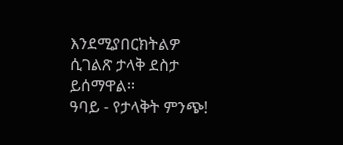እንደሚያበርክትልዎ ሲገልጽ ታላቅ ደስታ ይሰማዋል፡፡
ዓባይ - የታላቅት ምንጭ!